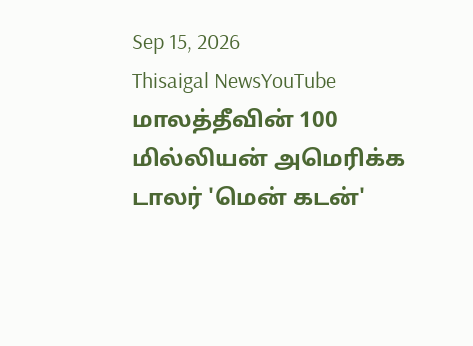Sep 15, 2026
Thisaigal NewsYouTube
மாலத்தீவின் 100 மில்லியன் அமெரிக்க டாலர் 'மென் கடன்'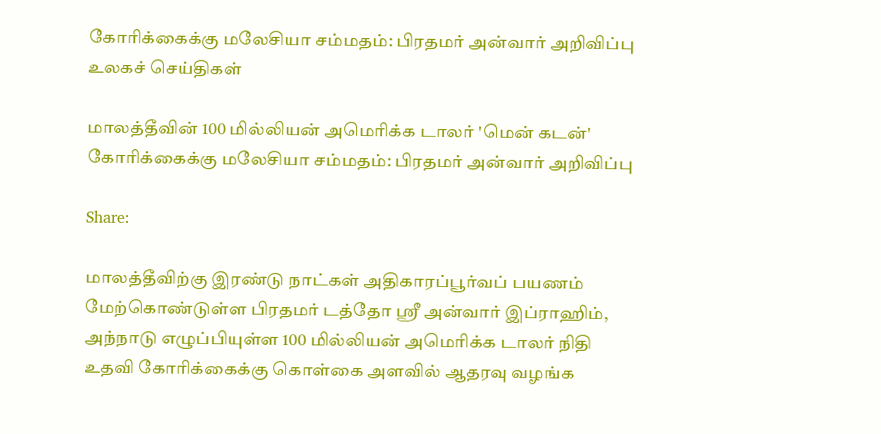கோரிக்கைக்கு மலேசியா சம்மதம்: பிரதமர் அன்வார் அறிவிப்பு
உலகச் செய்திகள்

மாலத்தீவின் 100 மில்லியன் அமெரிக்க டாலர் 'மென் கடன்' கோரிக்கைக்கு மலேசியா சம்மதம்: பிரதமர் அன்வார் அறிவிப்பு

Share:

மாலத்தீவிற்கு இரண்டு நாட்கள் அதிகாரப்பூர்வப் பயணம் மேற்கொண்டுள்ள பிரதமர் டத்தோ ஸ்ரீ அன்வார் இப்ராஹிம், அந்நாடு எழுப்பியுள்ள 100 மில்லியன் அமெரிக்க டாலர் நிதி உதவி கோரிக்கைக்கு கொள்கை அளவில் ஆதரவு வழங்க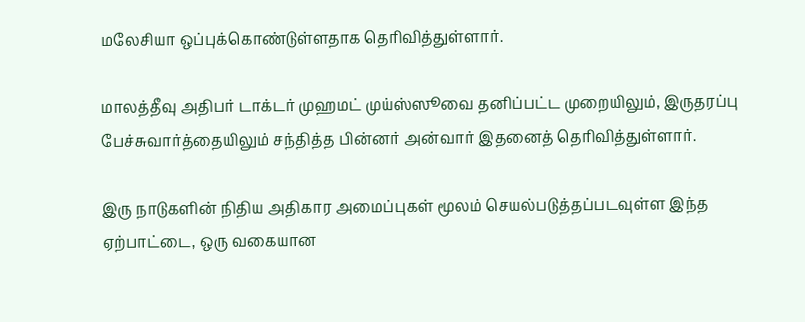மலேசியா ஒப்புக்கொண்டுள்ளதாக தெரிவித்துள்ளார்.

மாலத்தீவு அதிபர் டாக்டர் முஹமட் முய்ஸ்ஸூவை தனிப்பட்ட முறையிலும், இருதரப்பு பேச்சுவார்த்தையிலும் சந்தித்த பின்னர் அன்வார் இதனைத் தெரிவித்துள்ளார்.

இரு நாடுகளின் நிதிய அதிகார அமைப்புகள் மூலம் செயல்படுத்தப்படவுள்ள இந்த ஏற்பாட்டை, ஒரு வகையான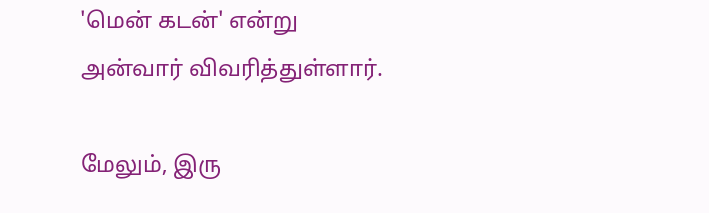'மென் கடன்' என்று அன்வார் விவரித்துள்ளார்.

மேலும், இரு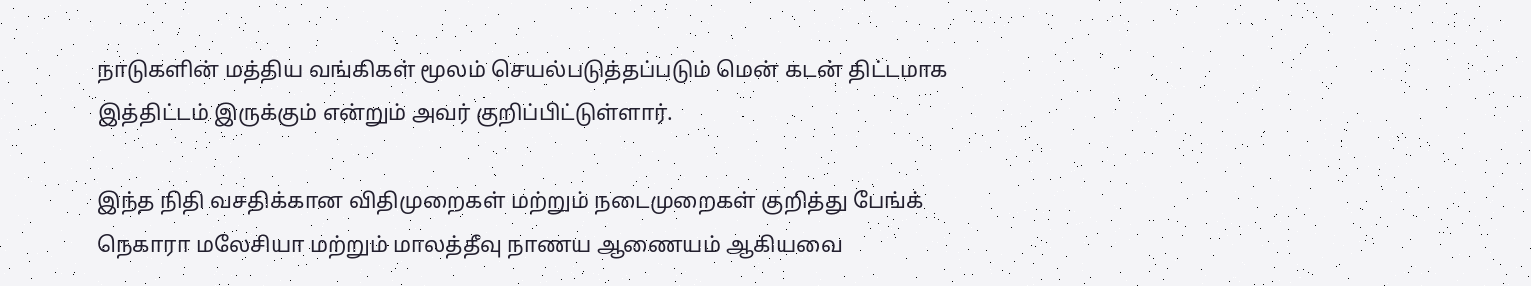நாடுகளின் மத்திய வங்கிகள் மூலம் செயல்படுத்தப்படும் மென் கடன் திட்டமாக இத்திட்டம் இருக்கும் என்றும் அவர் குறிப்பிட்டுள்ளார்.

இந்த நிதி வசதிக்கான விதிமுறைகள் மற்றும் நடைமுறைகள் குறித்து பேங்க் நெகாரா மலேசியா மற்றும் மாலத்தீவு நாணய ஆணையம் ஆகியவை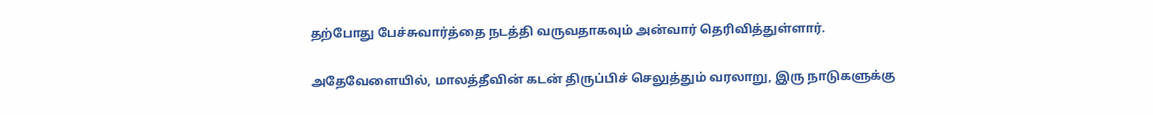தற்போது பேச்சுவார்த்தை நடத்தி வருவதாகவும் அன்வார் தெரிவித்துள்ளார்.

அதேவேளையில், மாலத்தீவின் கடன் திருப்பிச் செலுத்தும் வரலாறு, இரு நாடுகளுக்கு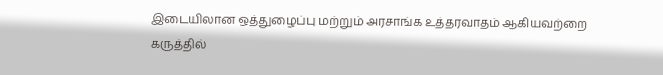இடையிலான ஒத்துழைப்பு மற்றும் அரசாங்க உத்தரவாதம் ஆகியவற்றை கருத்தில்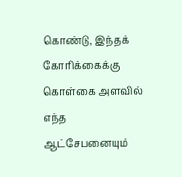கொண்டு, இந்தக் கோரிக்கைக்கு கொள்கை அளவில் எந்த ஆட்சேபனையும்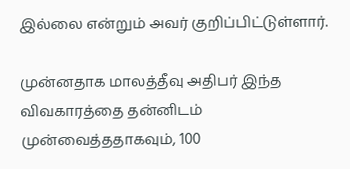இல்லை என்றும் அவர் குறிப்பிட்டுள்ளார்.

முன்னதாக மாலத்தீவு அதிபர் இந்த விவகாரத்தை தன்னிடம் முன்வைத்ததாகவும், 100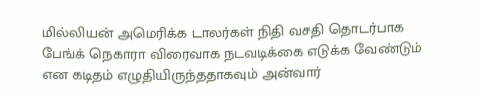மில்லியன் அமெரிக்க டாலர்கள் நிதி வசதி தொடர்பாக பேங்க் நெகாரா விரைவாக நடவடிக்கை எடுக்க வேண்டும் என கடிதம் எழுதியிருந்ததாகவும் அன்வார்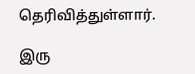தெரிவித்துள்ளார்.

இரு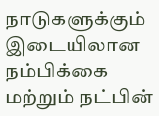நாடுகளுக்கும் இடையிலான நம்பிக்கை மற்றும் நட்பின்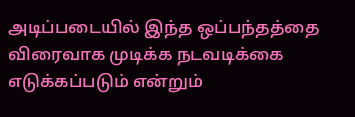அடிப்படையில் இந்த ஒப்பந்தத்தை விரைவாக முடிக்க நடவடிக்கை எடுக்கப்படும் என்றும்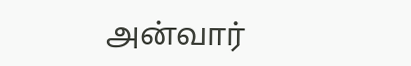அன்வார்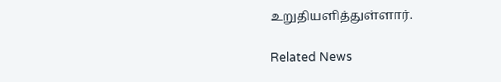உறுதியளித்துள்ளார்.

Related News